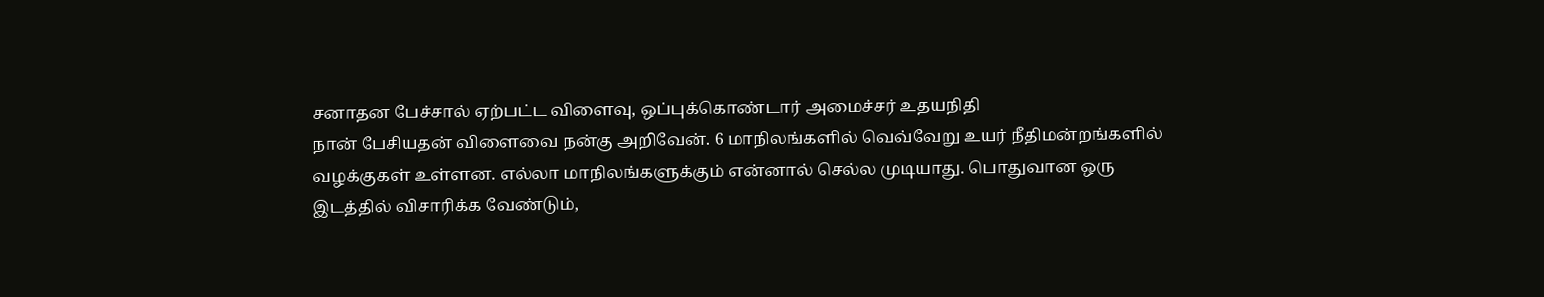சனாதன பேச்சால் ஏற்பட்ட விளைவு, ஒப்புக்கொண்டார் அமைச்சர் உதயநிதி
நான் பேசியதன் விளைவை நன்கு அறிவேன். 6 மாநிலங்களில் வெவ்வேறு உயர் நீதிமன்றங்களில் வழக்குகள் உள்ளன. எல்லா மாநிலங்களுக்கும் என்னால் செல்ல முடியாது. பொதுவான ஒரு இடத்தில் விசாரிக்க வேண்டும்,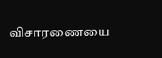விசாரணையை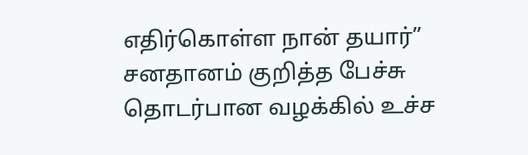எதிர்கொள்ள நான் தயார்”
சனதானம் குறித்த பேச்சு தொடர்பான வழக்கில் உச்ச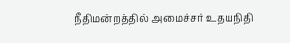நீதிமன்றத்தில் அமைச்சர் உதயநிதி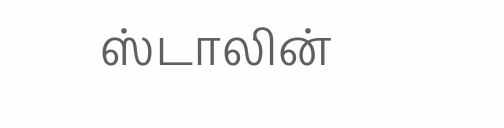ஸ்டாலின்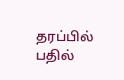தரப்பில் பதில்